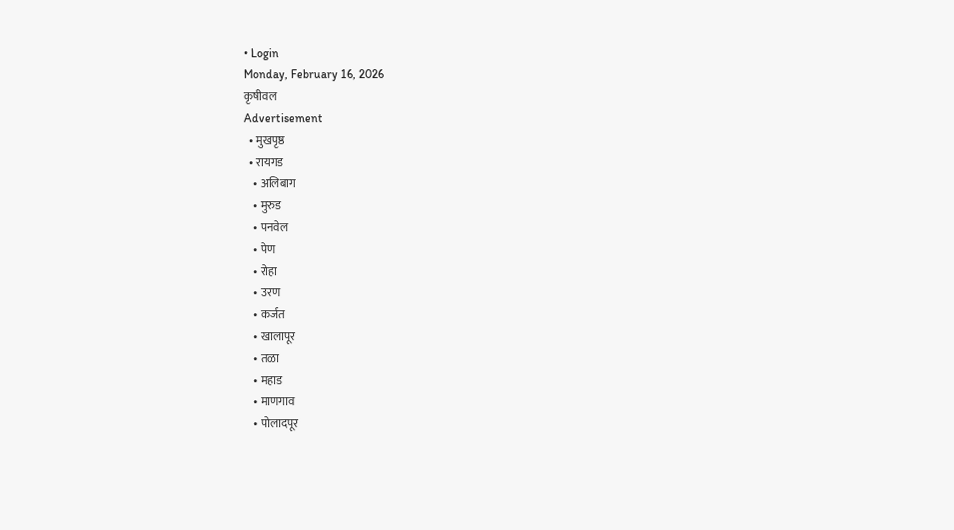• Login
Monday, February 16, 2026
कृषीवल
Advertisement
  • मुखपृष्ठ
  • रायगड
    • अलिबाग
    • मुरुड
    • पनवेल
    • पेण
    • रोहा
    • उरण
    • कर्जत
    • खालापूर
    • तळा
    • महाड
    • माणगाव
    • पोलादपूर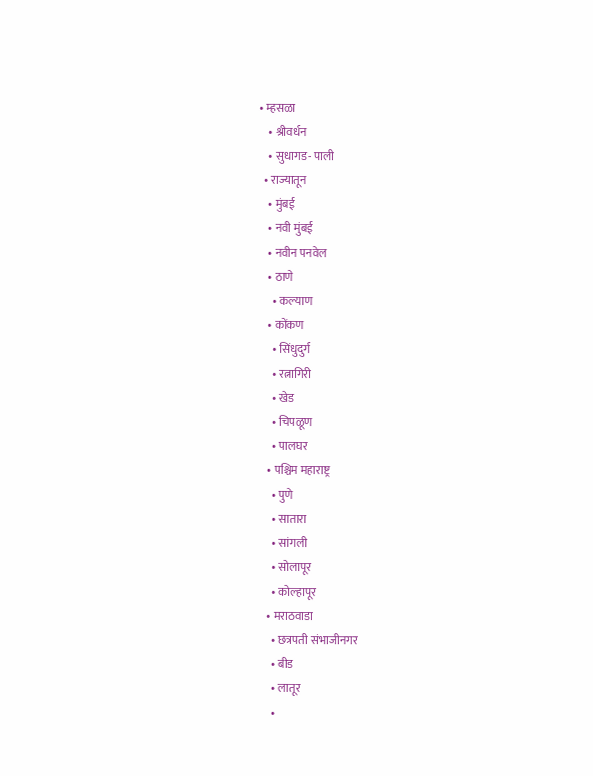• म्हसळा
    • श्रीवर्धन
    • सुधागड- पाली
  • राज्यातून
    • मुंबई
    • नवी मुंबई
    • नवीन पनवेल
    • ठाणे
      • कल्याण
    • कोंकण
      • सिंधुदुर्ग
      • रत्नागिरी
      • खेड
      • चिपळूण
      • पालघर
    • पश्चिम महाराष्ट्र
      • पुणे
      • सातारा
      • सांगली
      • सोलापूर
      • कोल्हापूर
    • मराठवाडा
      • छत्रपती संभाजीनगर
      • बीड
      • लातूर
      •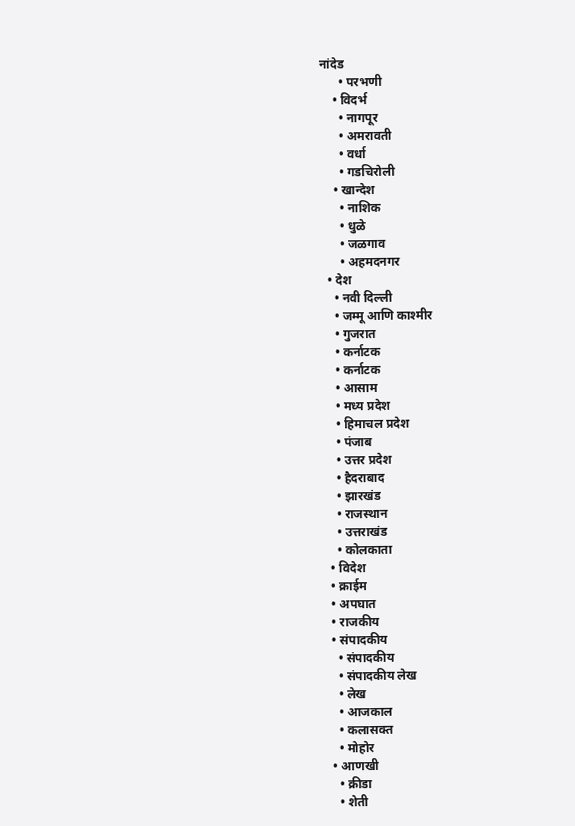नांदेड
      • परभणी
    • विदर्भ
      • नागपूर
      • अमरावती
      • वर्धा
      • गडचिरोली
    • खान्देश
      • नाशिक
      • धुळे
      • जळगाव
      • अहमदनगर
  • देश
    • नवी दिल्ली
    • जम्मू आणि काश्मीर
    • गुजरात
    • कर्नाटक
    • कर्नाटक
    • आसाम
    • मध्य प्रदेश
    • हिमाचल प्रदेश
    • पंजाब
    • उत्तर प्रदेश
    • हैदराबाद
    • झारखंड
    • राजस्थान
    • उत्तराखंड
    • कोलकाता
  • विदेश
  • क्राईम
  • अपघात
  • राजकीय
  • संपादकीय
    • संपादकीय
    • संपादकीय लेख
    • लेख
    • आजकाल
    • कलासक्त
    • मोहोर
  • आणखी
    • क्रीडा
    • शेती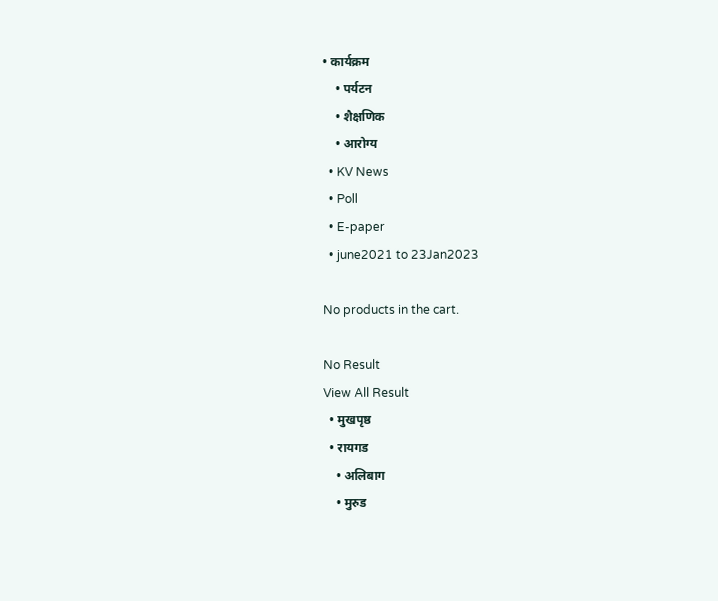• कार्यक्रम
    • पर्यटन
    • शैक्षणिक
    • आरोग्य
  • KV News
  • Poll
  • E-paper
  • june2021 to 23Jan2023

No products in the cart.

No Result
View All Result
  • मुखपृष्ठ
  • रायगड
    • अलिबाग
    • मुरुड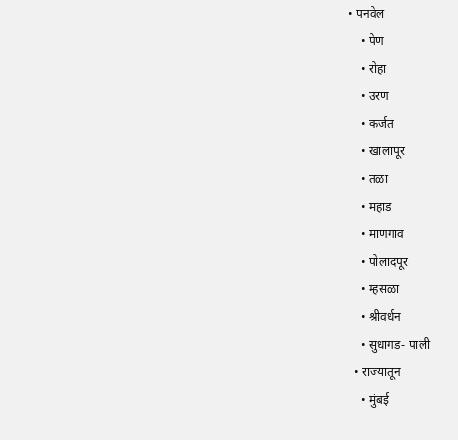• पनवेल
    • पेण
    • रोहा
    • उरण
    • कर्जत
    • खालापूर
    • तळा
    • महाड
    • माणगाव
    • पोलादपूर
    • म्हसळा
    • श्रीवर्धन
    • सुधागड- पाली
  • राज्यातून
    • मुंबई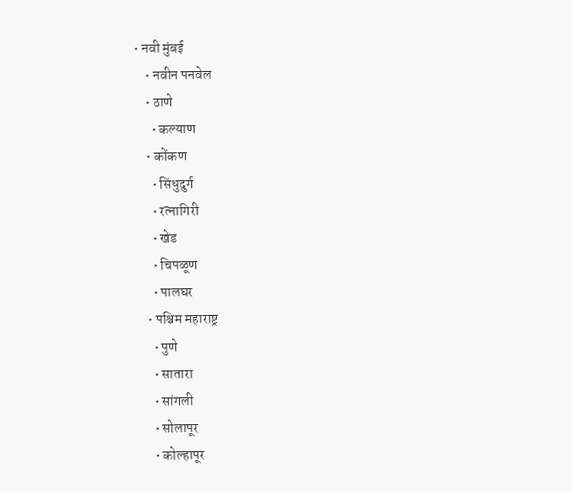• नवी मुंबई
    • नवीन पनवेल
    • ठाणे
      • कल्याण
    • कोंकण
      • सिंधुदुर्ग
      • रत्नागिरी
      • खेड
      • चिपळूण
      • पालघर
    • पश्चिम महाराष्ट्र
      • पुणे
      • सातारा
      • सांगली
      • सोलापूर
      • कोल्हापूर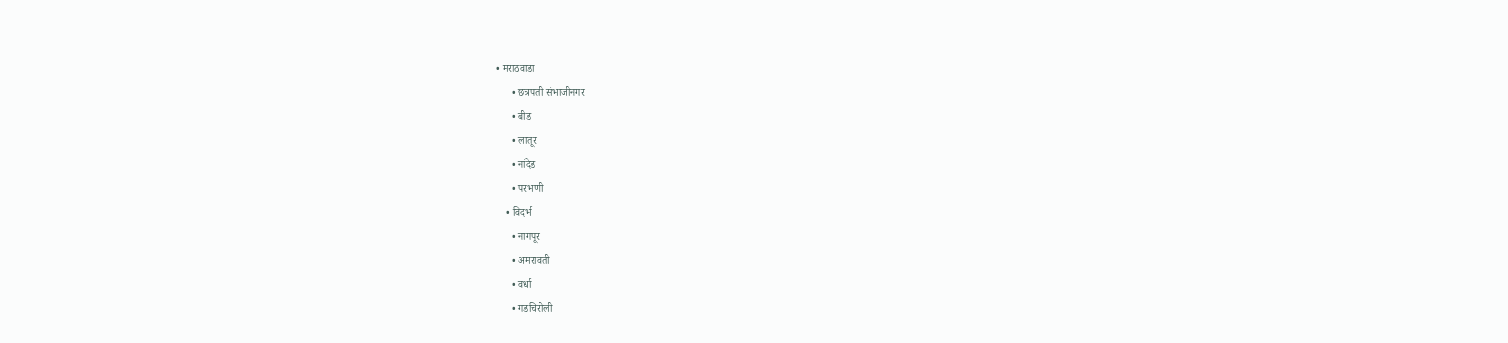• मराठवाडा
      • छत्रपती संभाजीनगर
      • बीड
      • लातूर
      • नांदेड
      • परभणी
    • विदर्भ
      • नागपूर
      • अमरावती
      • वर्धा
      • गडचिरोली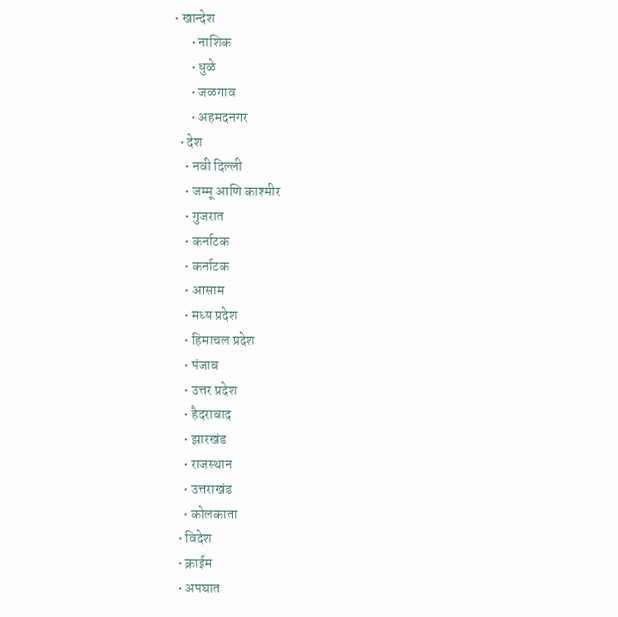• खान्देश
      • नाशिक
      • धुळे
      • जळगाव
      • अहमदनगर
  • देश
    • नवी दिल्ली
    • जम्मू आणि काश्मीर
    • गुजरात
    • कर्नाटक
    • कर्नाटक
    • आसाम
    • मध्य प्रदेश
    • हिमाचल प्रदेश
    • पंजाब
    • उत्तर प्रदेश
    • हैदराबाद
    • झारखंड
    • राजस्थान
    • उत्तराखंड
    • कोलकाता
  • विदेश
  • क्राईम
  • अपघात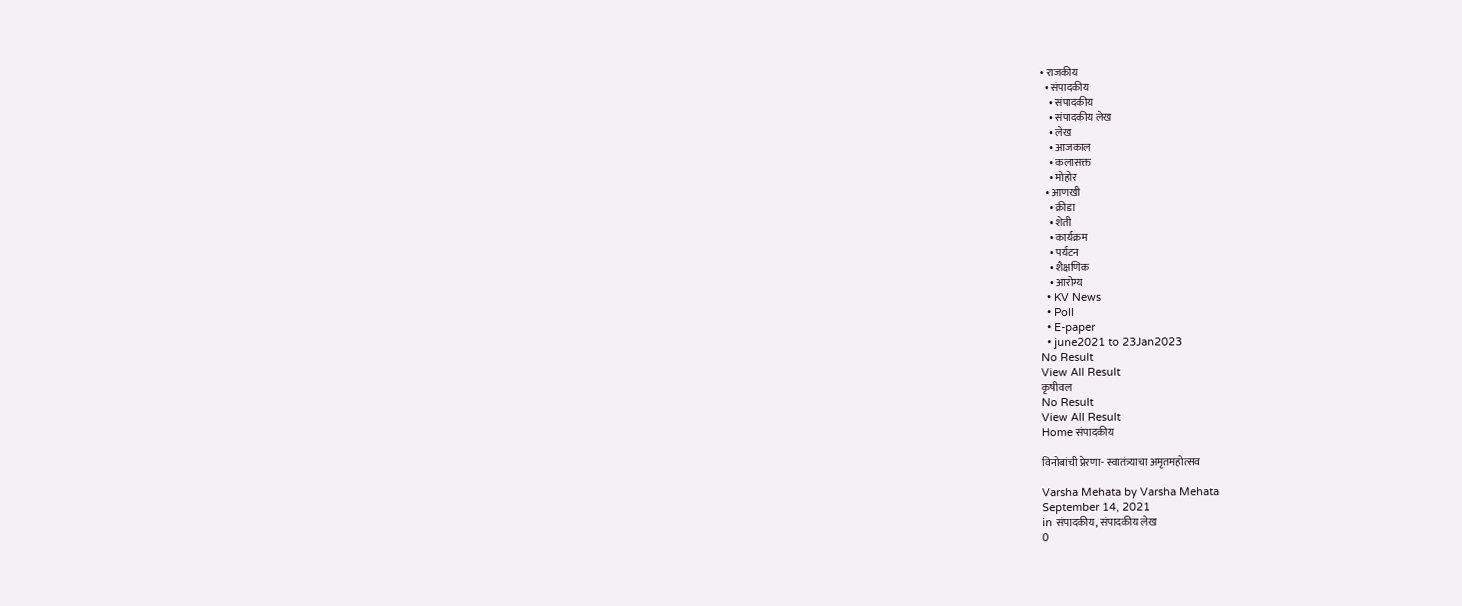• राजकीय
  • संपादकीय
    • संपादकीय
    • संपादकीय लेख
    • लेख
    • आजकाल
    • कलासक्त
    • मोहोर
  • आणखी
    • क्रीडा
    • शेती
    • कार्यक्रम
    • पर्यटन
    • शैक्षणिक
    • आरोग्य
  • KV News
  • Poll
  • E-paper
  • june2021 to 23Jan2023
No Result
View All Result
कृषीवल
No Result
View All Result
Home संपादकीय

विनोबांची प्रेरणा- स्वातंत्र्याचा अमृतमहोत्सव

Varsha Mehata by Varsha Mehata
September 14, 2021
in संपादकीय, संपादकीय लेख
0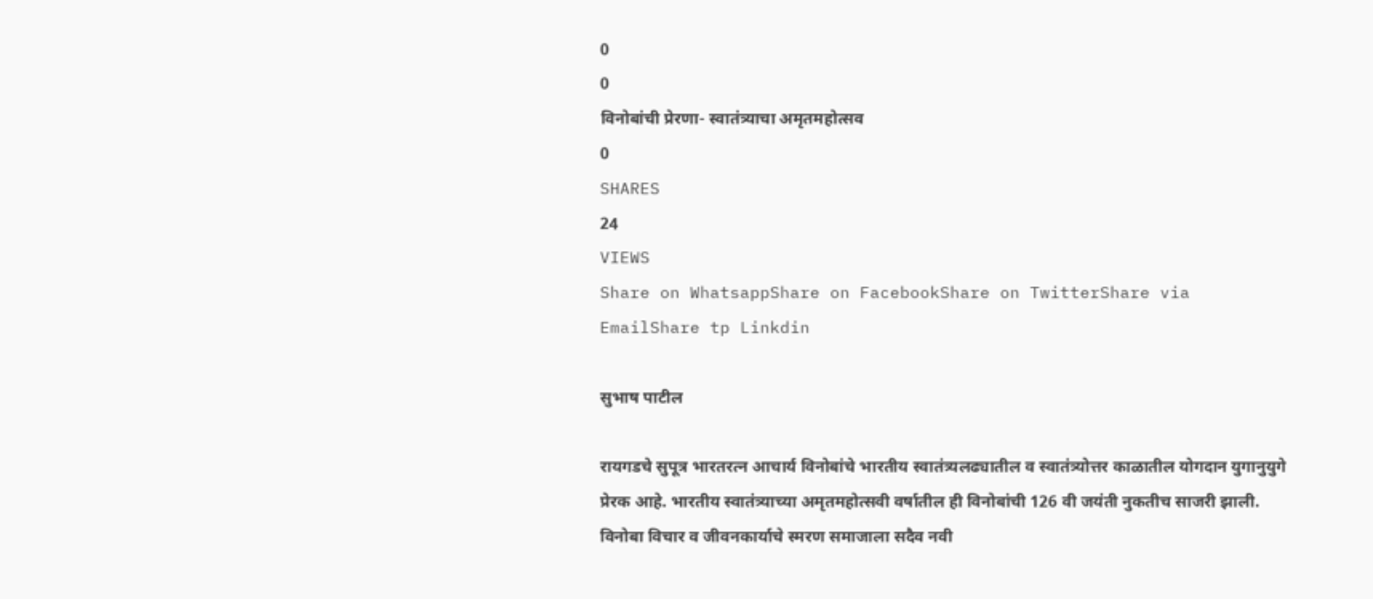0
0
विनोबांची प्रेरणा- स्वातंत्र्याचा अमृतमहोत्सव
0
SHARES
24
VIEWS
Share on WhatsappShare on FacebookShare on TwitterShare via EmailShare tp Linkdin

सुभाष पाटील

रायगडचे सुपूत्र भारतरत्न आचार्य विनोबांचे भारतीय स्वातंत्र्यलढ्यातील व स्वातंत्र्योत्तर काळातील योगदान युगानुयुगे प्रेरक आहे. भारतीय स्वातंत्र्याच्या अमृतमहोत्सवी वर्षातील ही विनोबांची 126 वी जयंती नुकतीच साजरी झाली. विनोबा विचार व जीवनकार्याचे स्मरण समाजाला सदैव नवी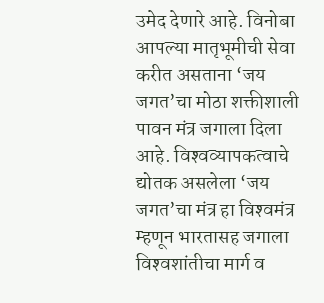उमेद देणारे आहे. विनोबा आपल्या मातृभूमीची सेवा करीत असताना ‘जय जगत’चा मोठा शक्तीशाली पावन मंत्र जगाला दिला आहे. विश्‍वव्यापकत्वाचे द्योतक असलेला ‘जय जगत’चा मंत्र हा विश्‍वमंत्र म्हणून भारतासह जगाला विश्‍वशांतीचा मार्ग व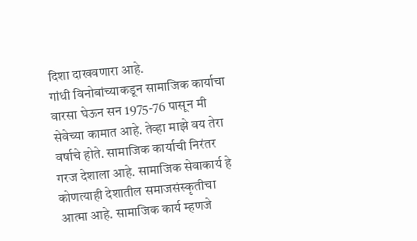दिशा दाखवणारा आहे.
गांधी विनोबांच्याकडून सामाजिक कार्याचा वारसा घेऊन सन 1975-76 पासून मी सेवेच्या कामात आहे. तेव्हा माझे वय तेरा वर्षाचे होते. सामाजिक कार्याची निरंतर गरज देशाला आहे. सामाजिक सेवाकार्य हे कोणत्याही देशातील समाजसंस्कृतीचा आत्मा आहे. सामाजिक कार्य म्हणजे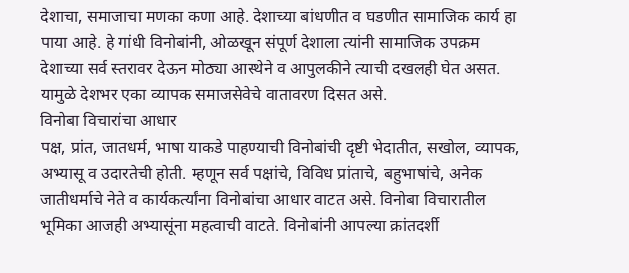देशाचा, समाजाचा मणका कणा आहे. देशाच्या बांधणीत व घडणीत सामाजिक कार्य हा पाया आहे. हे गांधी विनोबांनी, ओळखून संपूर्ण देशाला त्यांनी सामाजिक उपक्रम देशाच्या सर्व स्तरावर देऊन मोठ्या आस्थेने व आपुलकीने त्याची दखलही घेत असत. यामुळे देशभर एका व्यापक समाजसेवेचे वातावरण दिसत असे.
विनोबा विचारांचा आधार
पक्ष, प्रांत, जातधर्म, भाषा याकडे पाहण्याची विनोबांची दृष्टी भेदातीत, सखोल, व्यापक, अभ्यासू व उदारतेची होती. म्हणून सर्व पक्षांचे, विविध प्रांताचे, बहुभाषांचे, अनेक जातीधर्माचे नेते व कार्यकर्त्यांना विनोबांचा आधार वाटत असे. विनोबा विचारातील भूमिका आजही अभ्यासूंना महत्वाची वाटते. विनोबांनी आपल्या क्रांतदर्शी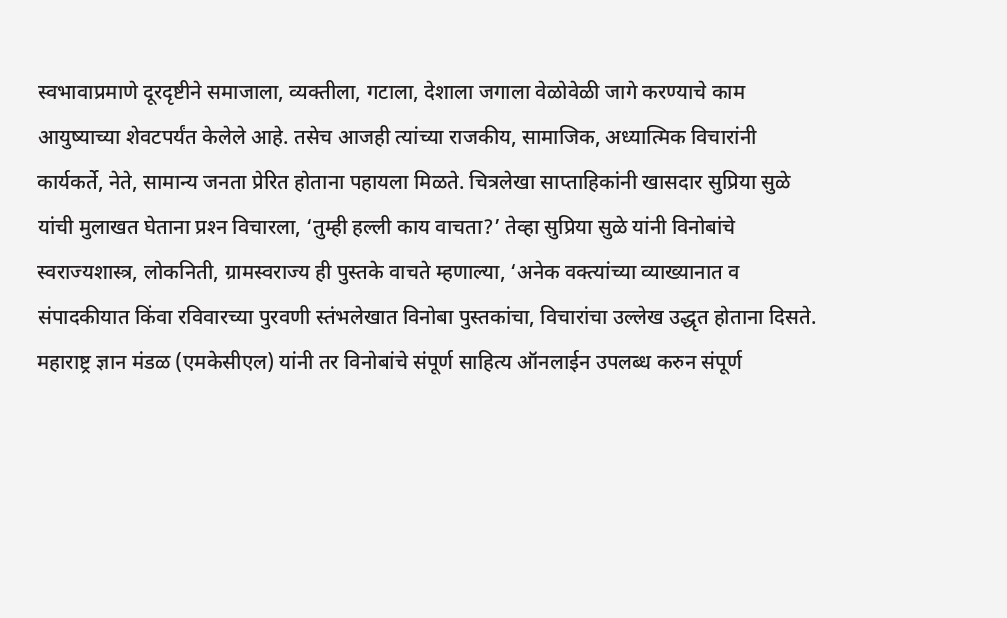स्वभावाप्रमाणे दूरदृष्टीने समाजाला, व्यक्तीला, गटाला, देशाला जगाला वेळोवेळी जागे करण्याचे काम आयुष्याच्या शेवटपर्यंत केलेले आहे. तसेच आजही त्यांच्या राजकीय, सामाजिक, अध्यात्मिक विचारांनी कार्यकर्ते, नेते, सामान्य जनता प्रेरित होताना पहायला मिळते. चित्रलेखा साप्ताहिकांनी खासदार सुप्रिया सुळे यांची मुलाखत घेताना प्रश्‍न विचारला, ‘तुम्ही हल्ली काय वाचता?’ तेव्हा सुप्रिया सुळे यांनी विनोबांचे स्वराज्यशास्त्र, लोकनिती, ग्रामस्वराज्य ही पुस्तके वाचते म्हणाल्या, ‘अनेक वक्त्यांच्या व्याख्यानात व संपादकीयात किंवा रविवारच्या पुरवणी स्तंभलेखात विनोबा पुस्तकांचा, विचारांचा उल्लेख उद्धृत होताना दिसते. महाराष्ट्र ज्ञान मंडळ (एमकेसीएल) यांनी तर विनोबांचे संपूर्ण साहित्य ऑनलाईन उपलब्ध करुन संपूर्ण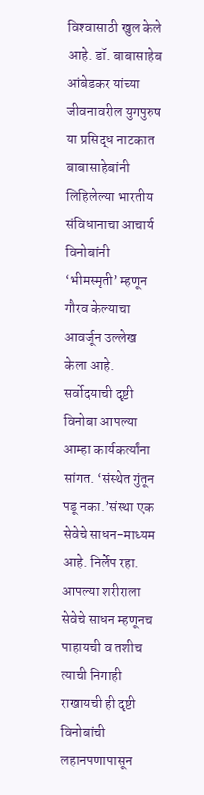विश्‍वासाठी खुल केले आहे. डॉ. बाबासाहेब आंबेडकर यांच्या जीवनावरील युगपुरुष या प्रसिद्ध नाटकात बाबासाहेबांनी लिहिलेल्या भारतीय संविधानाचा आचार्य विनोबांनी ‘भीमस्मृती’ म्हणून गौरव केल्याचा आवर्जून उल्लेख केला आहे.
सर्वोदयाची दृष्टी
विनोबा आपल्या आम्हा कार्यकर्त्यांना सांगत. ‘संस्थेत गुंतून पडू नका.’संस्था एक सेवेचे साधन-माध्यम आहे. निर्लेप रहा. आपल्या शरीराला सेवेचे साधन म्हणूनच पाहायची व तशीच त्याची निगाही राखायची ही दृष्टी विनोबांची लहानपणापासून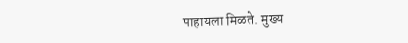पाहायला मिळते. मुख्य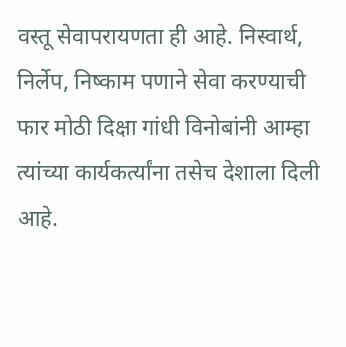वस्तू सेवापरायणता ही आहे. निस्वार्थ, निर्लेप, निष्काम पणाने सेवा करण्याची फार मोठी दिक्षा गांधी विनोबांनी आम्हा त्यांच्या कार्यकर्त्यांना तसेच देशाला दिली आहे.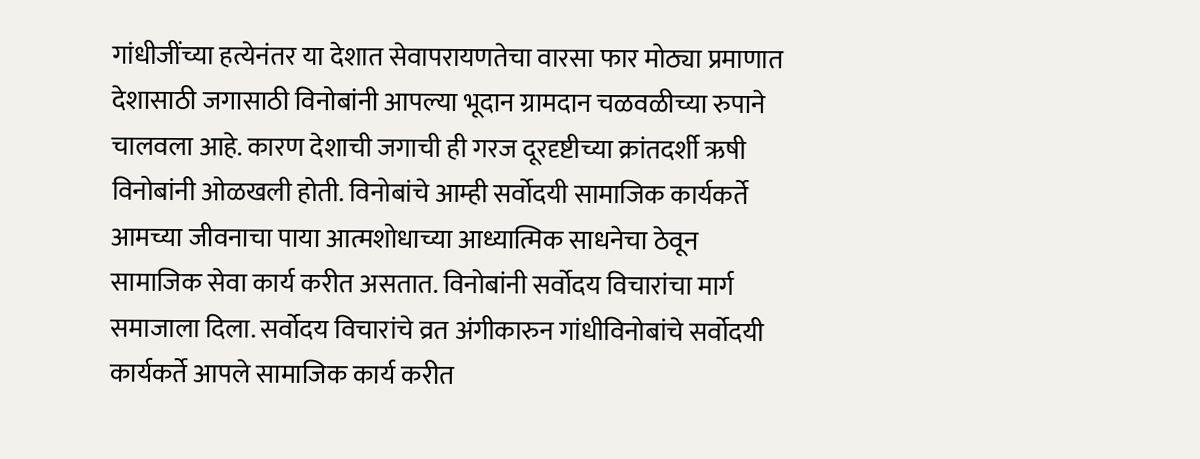गांधीजींच्या हत्येनंतर या देशात सेवापरायणतेचा वारसा फार मोठ्या प्रमाणात देशासाठी जगासाठी विनोबांनी आपल्या भूदान ग्रामदान चळवळीच्या रुपाने चालवला आहे. कारण देशाची जगाची ही गरज दूरदृष्टीच्या क्रांतदर्शी ऋषी विनोबांनी ओळखली होती. विनोबांचे आम्ही सर्वोदयी सामाजिक कार्यकर्ते आमच्या जीवनाचा पाया आत्मशोधाच्या आध्यात्मिक साधनेचा ठेवून सामाजिक सेवा कार्य करीत असतात. विनोबांनी सर्वोदय विचारांचा मार्ग समाजाला दिला. सर्वोदय विचारांचे व्रत अंगीकारुन गांधीविनोबांचे सर्वोदयी कार्यकर्ते आपले सामाजिक कार्य करीत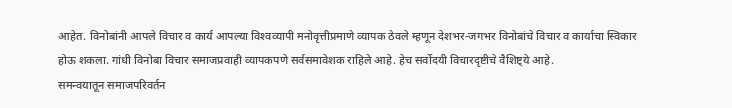आहेत. विनोबांनी आपले विचार व कार्य आपल्या विश्‍वव्यापी मनोवृत्तीप्रमाणे व्यापक ठेवले म्हणून देशभर-जगभर विनोबांचे विचार व कार्याचा स्विकार होऊ शकला. गांधी विनोबा विचार समाजप्रवाही व्यापकपणे सर्वसमावेशक राहिले आहे. हेच सर्वोदयी विचारदृष्टीचे वैशिष्ट्ये आहे.
समन्वयातून समाजपरिवर्तन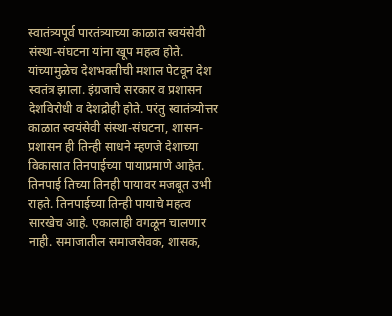स्वातंत्र्यपूर्व पारतंत्र्याच्या काळात स्वयंसेवी संस्था-संघटना यांना खूप महत्व होते. यांच्यामुळेच देशभक्तीची मशाल पेटवून देश स्वतंत्र झाला. इंग्रजाचे सरकार व प्रशासन देशविरोधी व देशद्रोही होते. परंतु स्वातंत्र्योत्तर काळात स्वयंसेवी संस्था-संघटना, शासन-प्रशासन ही तिन्ही साधने म्हणजे देशाच्या विकासात तिनपाईच्या पायाप्रमाणे आहेत. तिनपाई तिच्या तिनही पायावर मजबूत उभी राहते. तिनपाईच्या तिन्ही पायाचे महत्व सारखेच आहे. एकालाही वगळून चालणार नाही. समाजातील समाजसेवक, शासक,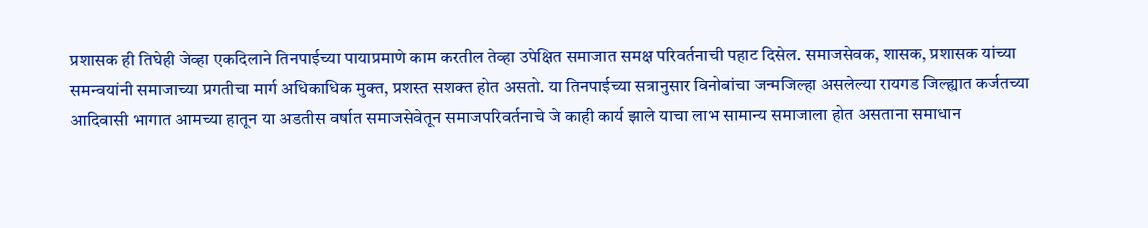प्रशासक ही तिघेही जेव्हा एकदिलाने तिनपाईच्या पायाप्रमाणे काम करतील तेव्हा उपेक्षित समाजात समक्ष परिवर्तनाची पहाट दिसेल. समाजसेवक, शासक, प्रशासक यांच्या समन्वयांनी समाजाच्या प्रगतीचा मार्ग अधिकाधिक मुक्त, प्रशस्त सशक्त होत असतो. या तिनपाईच्या सत्रानुसार विनोबांचा जन्मजिल्हा असलेल्या रायगड जिल्ह्यात कर्जतच्या आदिवासी भागात आमच्या हातून या अडतीस वर्षात समाजसेवेतून समाजपरिवर्तनाचे जे काही कार्य झाले याचा लाभ सामान्य समाजाला होत असताना समाधान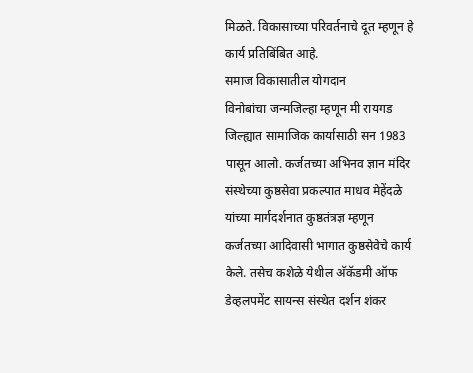मिळते. विकासाच्या परिवर्तनाचे दूत म्हणून हे कार्य प्रतिबिंबित आहे.
समाज विकासातील योगदान
विनोबांचा जन्मजिल्हा म्हणून मी रायगड जिल्ह्यात सामाजिक कार्यासाठी सन 1983 पासून आलो. कर्जतच्या अभिनव ज्ञान मंदिर संस्थेच्या कुष्ठसेवा प्रकल्पात माधव मेहेंदळे यांच्या मार्गदर्शनात कुष्ठतंत्रज्ञ म्हणून कर्जतच्या आदिवासी भागात कुष्ठसेवेचे कार्य केले. तसेच कशेळे येथील अ‍ॅकॅडमी ऑफ डेव्हलपमेंट सायन्स संस्थेत दर्शन शंकर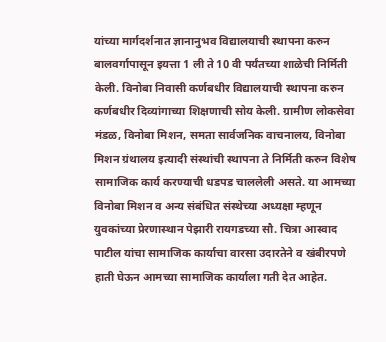यांच्या मार्गदर्शनात ज्ञानानुभव विद्यालयाची स्थापना करुन बालवर्गापासून इयत्ता 1 ली ते 10 वी पर्यंतच्या शाळेची निर्मिती केली. विनोबा निवासी कर्णबधीर विद्यालयाची स्थापना करुन कर्णबधीर दिव्यांगाच्या शिक्षणाची सोय केली. ग्रामीण लोकसेवा मंडळ, विनोबा मिशन, समता सार्वजनिक वाचनालय, विनोबा मिशन ग्रंथालय इत्यादी संस्थांची स्थापना ते निर्मिती करुन विशेष सामाजिक कार्य करण्याची धडपड चाललेली असते. या आमच्या विनोबा मिशन व अन्य संबंधित संस्थेच्या अध्यक्षा म्हणून युवकांच्या प्रेरणास्थान पेझारी रायगडच्या सौ. चित्रा आस्वाद पाटील यांचा सामाजिक कार्याचा वारसा उदारतेने व खंबीरपणे हाती घेऊन आमच्या सामाजिक कार्याला गती देत आहेत.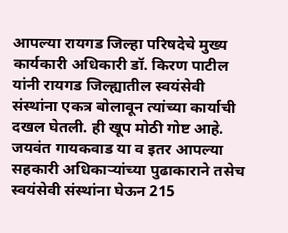आपल्या रायगड जिल्हा परिषदेचे मुख्य कार्यकारी अधिकारी डॉ. किरण पाटील यांनी रायगड जिल्ह्यातील स्वयंसेवी संस्थांना एकत्र बोलावून त्यांच्या कार्याची दखल घेतली. ही खूप मोठी गोष्ट आहे. जयवंत गायकवाड या व इतर आपल्या सहकारी अधिकार्‍यांच्या पुढाकाराने तसेच स्वयंसेवी संस्थांना घेऊन 215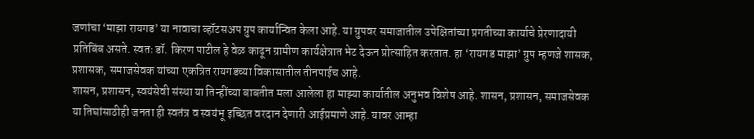जणांचा ‘माझा रायगड’ या नावाचा व्हॉटसअप ग्रुप कार्यान्वित केला आहे. या ग्रुपवर समाजातील उपेक्षितांच्या प्रगतीच्या कार्याचे प्रेरणादायी प्रतिबिंब असते. स्वतः डॉ. किरण पाटील हे वेळ काढून ग्रामीण कार्यक्षेत्रात भेट देऊन प्रोत्साहित करतात. हा ‘रायगड माझा’ ग्रुप म्हणजे शासक, प्रशासक, समाजसेवक यांच्या एकत्रित रायगडच्या विकासातील तीनपाईच आहे.
शासन, प्रशासन, स्वयंसेवी संस्था या तिन्हींच्या बाबतीत मला आलेला हा माझ्या कार्यातील अनुभव विशेष आहे. शासन, प्रशासन, समाजसेवक या तिघांसाठीही जनता ही स्वतंत्र व स्वयंभू इच्छित वरदान देणारी आईप्रमाणे आहे. यावर आम्हा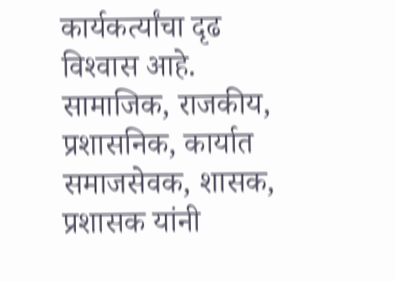कार्यकर्त्यांचा दृढ विश्‍वास आहे. सामाजिक, राजकीय, प्रशासनिक, कार्यात समाजसेवक, शासक, प्रशासक यांनी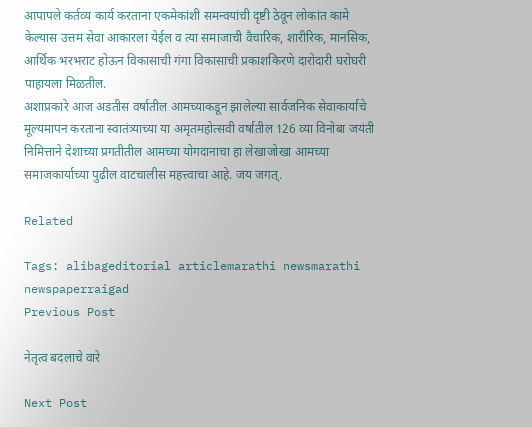आपापले कर्तव्य कार्य करताना एकमेकांशी समन्वयांची दृष्टी ठेवून लोकांत कामे केल्यास उत्तम सेवा आकारला येईल व त्या समाजाची वैचारिक, शारीरिक, मानसिक, आर्थिक भरभराट होऊन विकासाची गंगा विकासाची प्रकाशकिरणे दारोदारी घरोघरी पाहायला मिळतील.
अशाप्रकारे आज अडतीस वर्षातील आमच्याकडून झालेल्या सार्वजनिक सेवाकार्याचे मूल्यमापन करताना स्वातंत्र्याच्या या अमृतमहोत्सवी वर्षातील 126 व्या विनोबा जयंती निमित्ताने देशाच्या प्रगतीतील आमच्या योगदानाचा हा लेखाजोखा आमच्या समाजकार्याच्या पुढील वाटचालीस महत्त्वाचा आहे. जय जगत्.

Related

Tags: alibageditorial articlemarathi newsmarathi newspaperraigad
Previous Post

नेतृत्व बदलाचे वारे

Next Post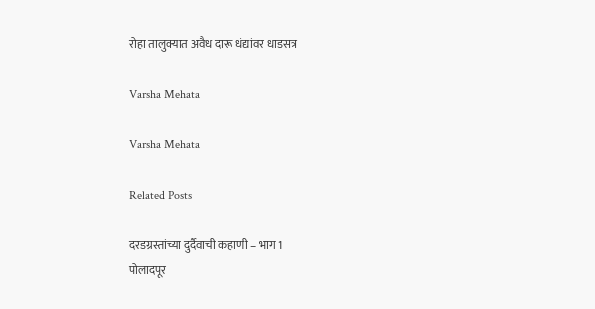रोहा तालुक्यात अवैध दारू धंद्यांवर धाडसत्र

Varsha Mehata

Varsha Mehata

Related Posts

दरडग्रस्तांच्या दुर्दैवाची कहाणी – भाग 1
पोलादपूर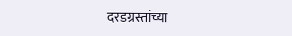दरडग्रस्तांच्या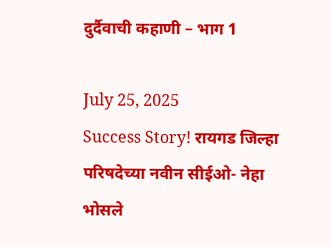दुर्दैवाची कहाणी – भाग 1

July 25, 2025
Success Story! रायगड जिल्हा परिषदेच्या नवीन सीईओ- नेहा भोसले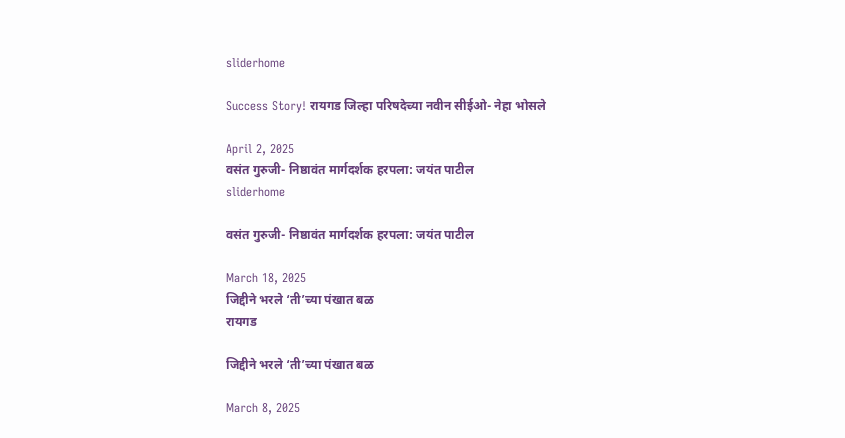sliderhome

Success Story! रायगड जिल्हा परिषदेच्या नवीन सीईओ- नेहा भोसले

April 2, 2025
वसंत गुरुजी- निष्ठावंत मार्गदर्शक हरपला: जयंत पाटील
sliderhome

वसंत गुरुजी- निष्ठावंत मार्गदर्शक हरपला: जयंत पाटील

March 18, 2025
जिद्दीने भरले ‘ती’च्या पंखात बळ
रायगड

जिद्दीने भरले ‘ती’च्या पंखात बळ

March 8, 2025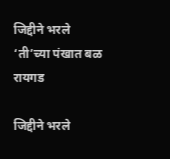जिद्दीने भरले ‘ती’च्या पंखात बळ
रायगड

जिद्दीने भरले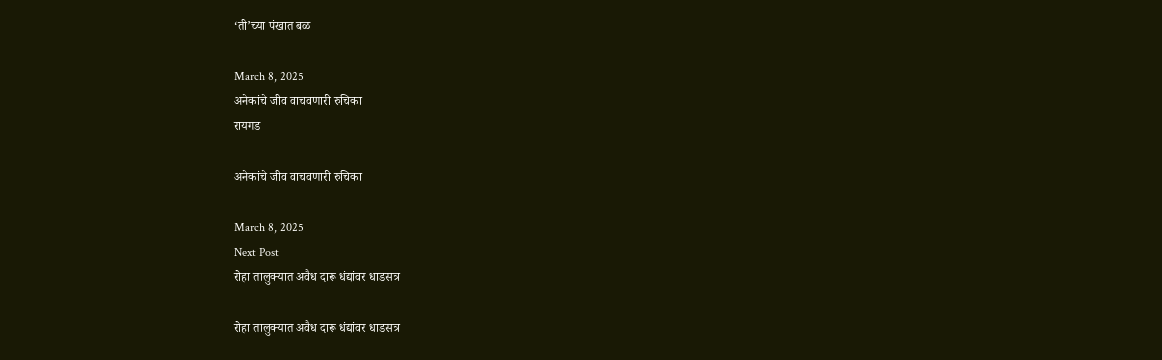‘ती’च्या पंखात बळ

March 8, 2025
अनेकांचे जीव वाचवणारी रुचिका
रायगड

अनेकांचे जीव वाचवणारी रुचिका

March 8, 2025
Next Post
रोहा तालुक्यात अवैध दारू धंद्यांवर धाडसत्र

रोहा तालुक्यात अवैध दारू धंद्यांवर धाडसत्र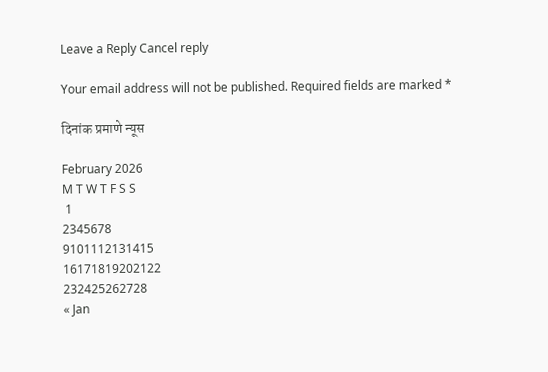Leave a Reply Cancel reply

Your email address will not be published. Required fields are marked *

दिनांक प्रमाणे न्यूस

February 2026
M T W T F S S
 1
2345678
9101112131415
16171819202122
232425262728
« Jan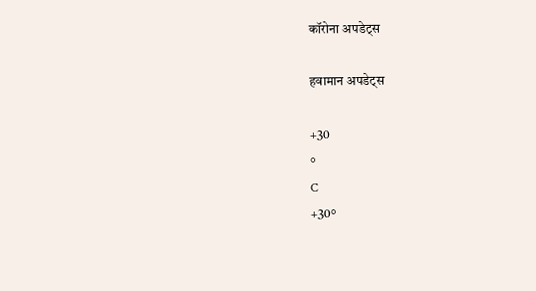कॉरोना अपडेट्स

हवामान अपडेट्स

+30
°
C
+30°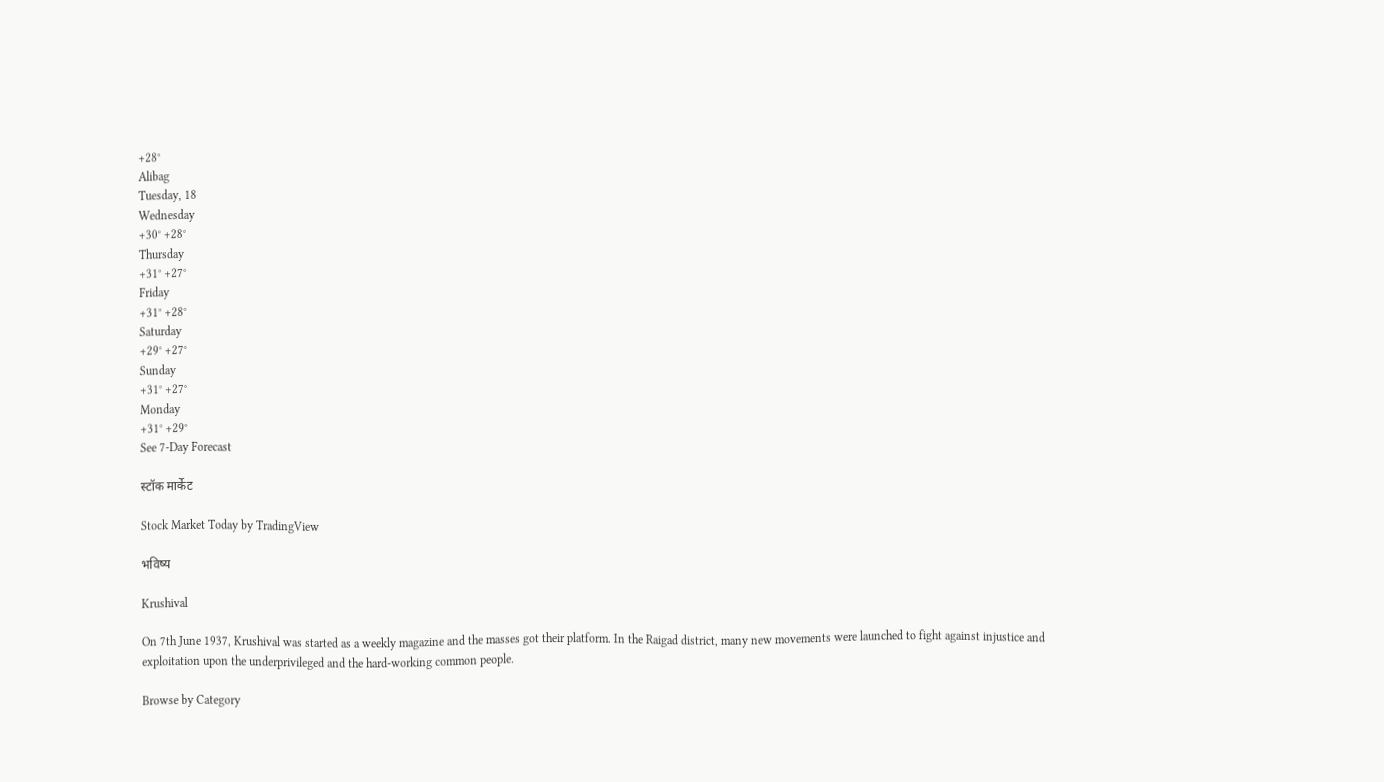+28°
Alibag
Tuesday, 18
Wednesday
+30° +28°
Thursday
+31° +27°
Friday
+31° +28°
Saturday
+29° +27°
Sunday
+31° +27°
Monday
+31° +29°
See 7-Day Forecast

स्टॉक मार्केट

Stock Market Today by TradingView

भविष्य

Krushival

On 7th June 1937, Krushival was started as a weekly magazine and the masses got their platform. In the Raigad district, many new movements were launched to fight against injustice and exploitation upon the underprivileged and the hard-working common people.

Browse by Category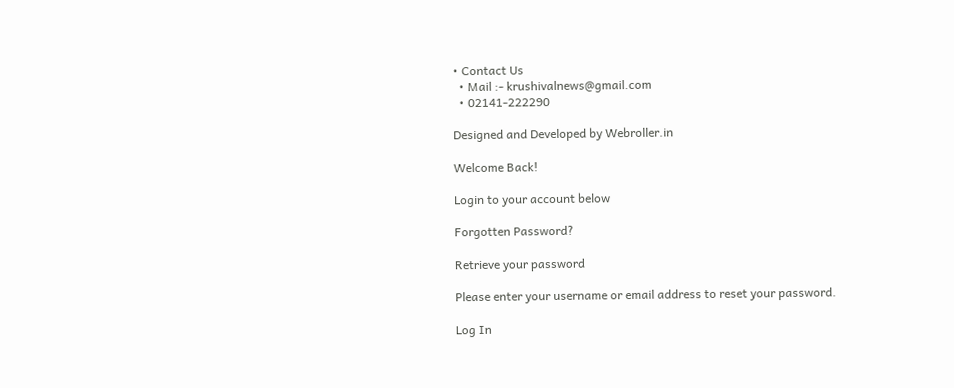• Contact Us
  • Mail :- krushivalnews@gmail.com
  • 02141-222290

Designed and Developed by Webroller.in

Welcome Back!

Login to your account below

Forgotten Password?

Retrieve your password

Please enter your username or email address to reset your password.

Log In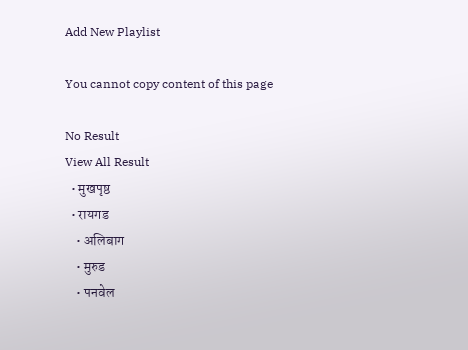Add New Playlist

You cannot copy content of this page

No Result
View All Result
  • मुखपृष्ठ
  • रायगड
    • अलिबाग
    • मुरुड
    • पनवेल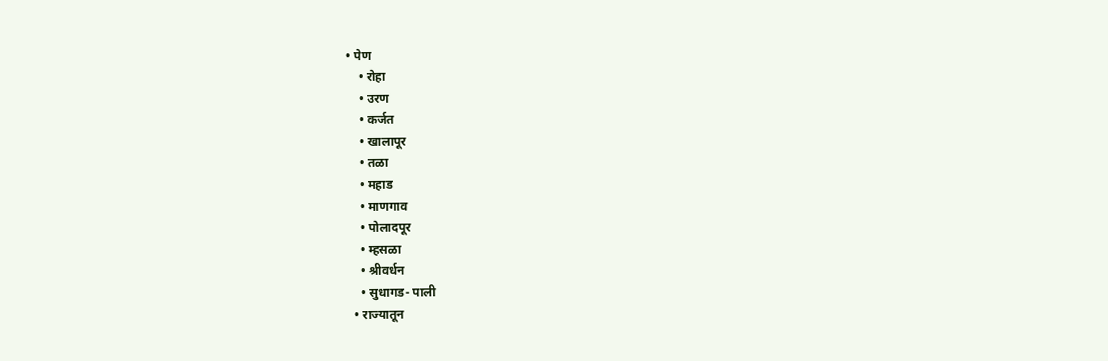• पेण
    • रोहा
    • उरण
    • कर्जत
    • खालापूर
    • तळा
    • महाड
    • माणगाव
    • पोलादपूर
    • म्हसळा
    • श्रीवर्धन
    • सुधागड- पाली
  • राज्यातून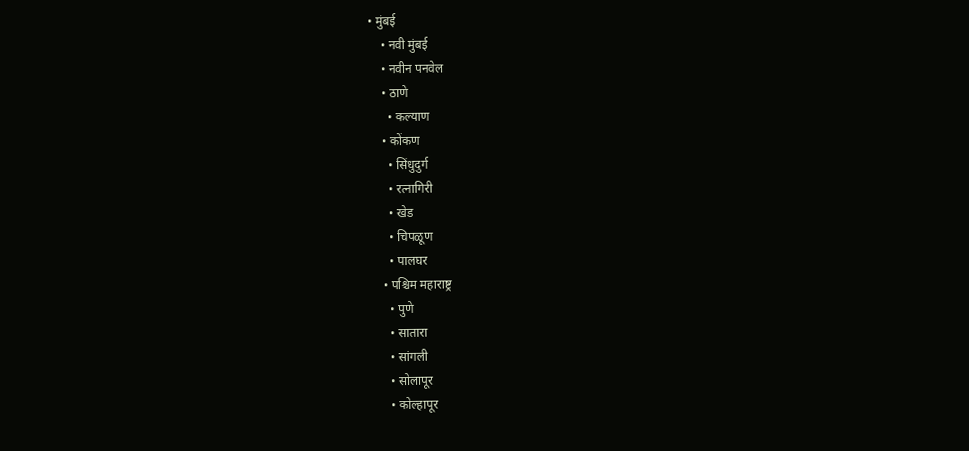• मुंबई
    • नवी मुंबई
    • नवीन पनवेल
    • ठाणे
      • कल्याण
    • कोंकण
      • सिंधुदुर्ग
      • रत्नागिरी
      • खेड
      • चिपळूण
      • पालघर
    • पश्चिम महाराष्ट्र
      • पुणे
      • सातारा
      • सांगली
      • सोलापूर
      • कोल्हापूर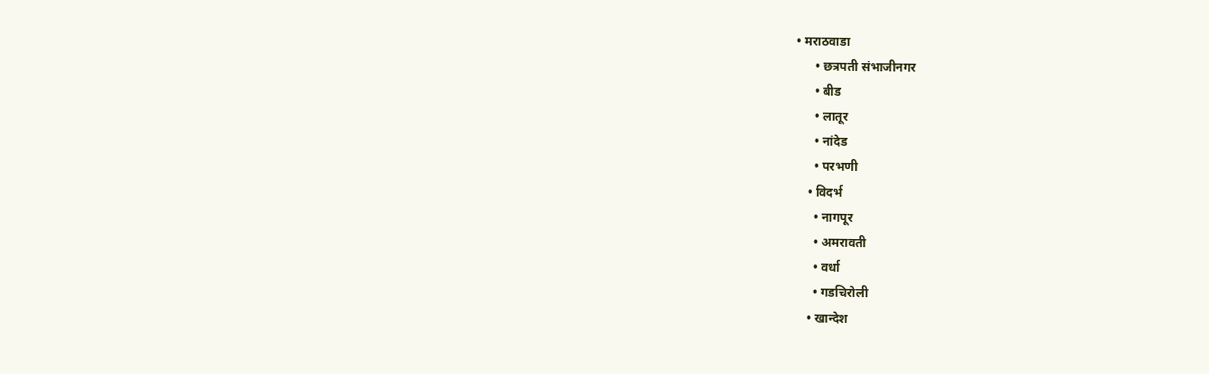• मराठवाडा
      • छत्रपती संभाजीनगर
      • बीड
      • लातूर
      • नांदेड
      • परभणी
    • विदर्भ
      • नागपूर
      • अमरावती
      • वर्धा
      • गडचिरोली
    • खान्देश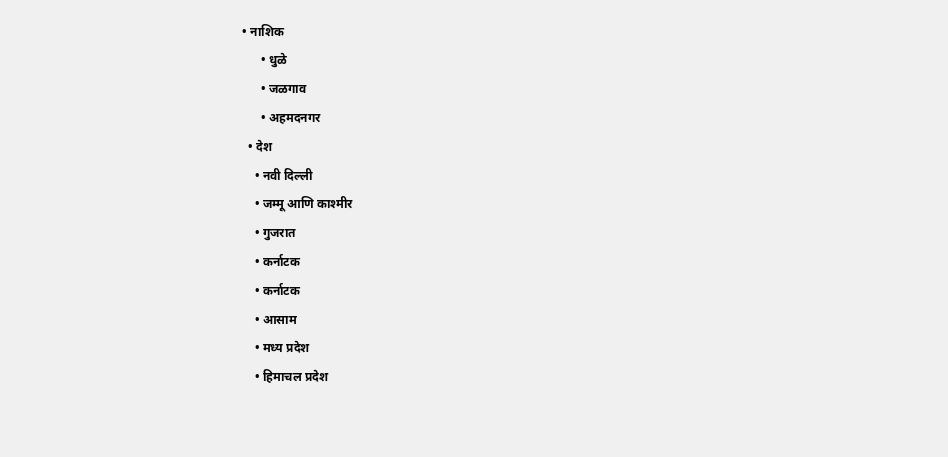• नाशिक
      • धुळे
      • जळगाव
      • अहमदनगर
  • देश
    • नवी दिल्ली
    • जम्मू आणि काश्मीर
    • गुजरात
    • कर्नाटक
    • कर्नाटक
    • आसाम
    • मध्य प्रदेश
    • हिमाचल प्रदेश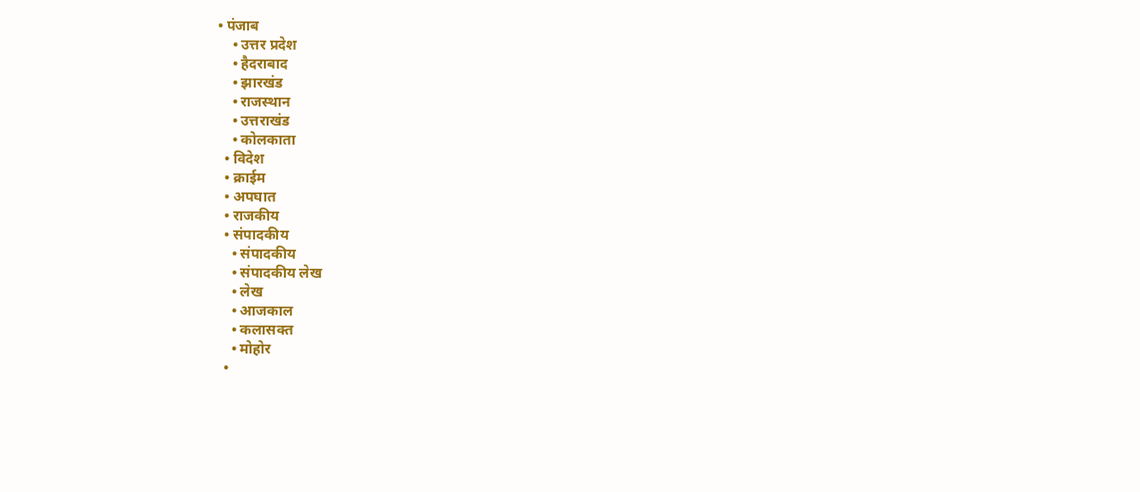• पंजाब
    • उत्तर प्रदेश
    • हैदराबाद
    • झारखंड
    • राजस्थान
    • उत्तराखंड
    • कोलकाता
  • विदेश
  • क्राईम
  • अपघात
  • राजकीय
  • संपादकीय
    • संपादकीय
    • संपादकीय लेख
    • लेख
    • आजकाल
    • कलासक्त
    • मोहोर
  •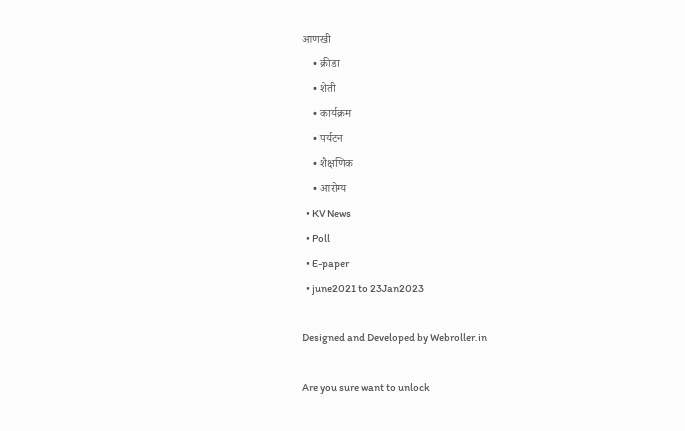आणखी
    • क्रीडा
    • शेती
    • कार्यक्रम
    • पर्यटन
    • शैक्षणिक
    • आरोग्य
  • KV News
  • Poll
  • E-paper
  • june2021 to 23Jan2023

Designed and Developed by Webroller.in

Are you sure want to unlock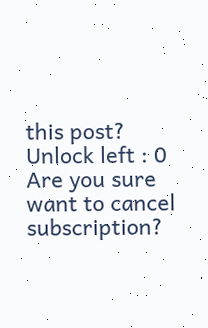this post?
Unlock left : 0
Are you sure want to cancel subscription?